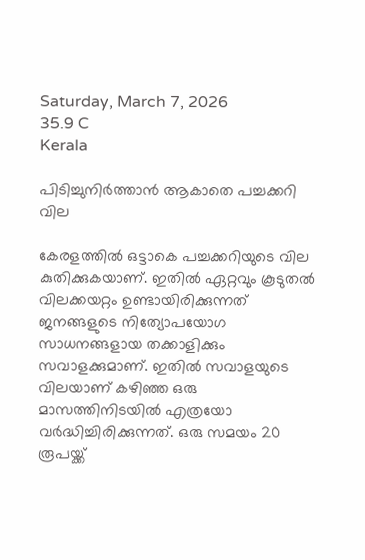Saturday, March 7, 2026
35.9 C
Kerala

പിടിച്ചുനിർത്താൻ ആകാതെ പച്ചക്കറി വില

കേരളത്തിൽ ഒട്ടാകെ പച്ചക്കറിയുടെ വില കുതിക്കുകയാണ്. ഇതിൽ ഏറ്റവും കൂടുതൽ വിലക്കയറ്റം ഉണ്ടായിരിക്കുന്നത് ജനങ്ങളുടെ നിത്യോപയോഗ സാധനങ്ങളായ തക്കാളിക്കും സവാളക്കുമാണ്. ഇതിൽ സവാളയുടെ വിലയാണ് കഴിഞ്ഞ ഒരു മാസത്തിനിടയിൽ എത്രയോ വർദ്ധിച്ചിരിക്കുന്നത്. ഒരു സമയം 20 രൂപയ്ക്ക്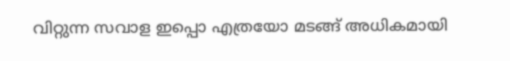വിറ്റുന്ന സവാള ഇപ്പൊ എത്രയോ മടങ്ങ് അധികമായി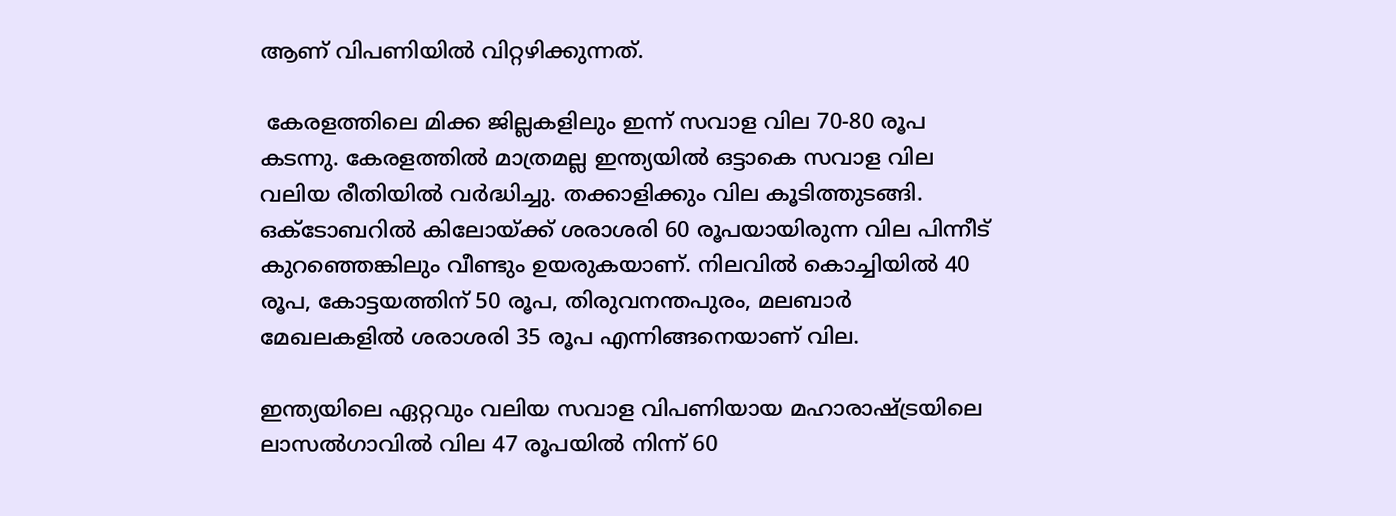ആണ് വിപണിയിൽ വിറ്റഴിക്കുന്നത്.

 കേരളത്തിലെ മിക്ക ജില്ലകളിലും ഇന്ന് സവാള വില 70-80 രൂപ കടന്നു. കേരളത്തിൽ മാത്രമല്ല ഇന്ത്യയിൽ ഒട്ടാകെ സവാള വില വലിയ രീതിയിൽ വർദ്ധിച്ചു. തക്കാളിക്കും വില കൂടിത്തുടങ്ങി. ഒക്ടോബറിൽ കിലോയ്ക്ക് ശരാശരി 60 രൂപയായിരുന്ന വില പിന്നീട് കുറഞ്ഞെങ്കിലും വീണ്ടും ഉയരുകയാണ്. നിലവിൽ കൊച്ചിയിൽ 40 രൂപ, കോട്ടയത്തിന് 50 രൂപ, തിരുവനന്തപുരം, മലബാർ മേഖലകളിൽ ശരാശരി 35 രൂപ എന്നിങ്ങനെയാണ് വില.

ഇന്ത്യയിലെ ഏറ്റവും വലിയ സവാള വിപണിയായ മഹാരാഷ്ട്രയിലെ ലാസൽഗാവിൽ വില 47 രൂപയിൽ നിന്ന് 60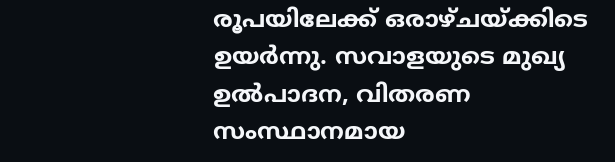രൂപയിലേക്ക് ഒരാഴ്ചയ്ക്കിടെ ഉയർന്നു. സവാളയുടെ മുഖ്യ ഉൽപാദന, വിതരണ സംസ്ഥാനമായ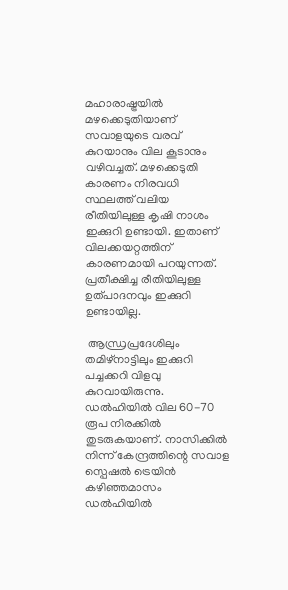മഹാരാഷ്ട്രയിൽ മഴക്കെടുതിയാണ് സവാളയുടെ വരവ് കുറയാനും വില കൂടാനും വഴിവച്ചത്. മഴക്കെടുതി കാരണം നിരവധി സ്ഥലത്ത് വലിയ രീതിയിലുള്ള കൃഷി നാശം ഇക്കുറി ഉണ്ടായി. ഇതാണ് വിലക്കയറ്റത്തിന് കാരണമായി പറയുന്നത്. പ്രതീക്ഷിച്ച രീതിയിലുള്ള ഉത്പാദനവും ഇക്കുറി ഉണ്ടായില്ല.

 ആന്ധ്രപ്രദേശിലും തമിഴ്നാട്ടിലും ഇക്കുറി പച്ചക്കറി വിളവു കുറവായിരുന്നു.  ഡൽഹിയിൽ വില 60-70 രൂപ നിരക്കിൽ തുടരുകയാണ്. നാസിക്കിൽ നിന്ന് കേന്ദ്രത്തിന്റെ സവാള സ്പെഷൽ ട്രെയിൻ കഴിഞ്ഞമാസം ഡൽഹിയിൽ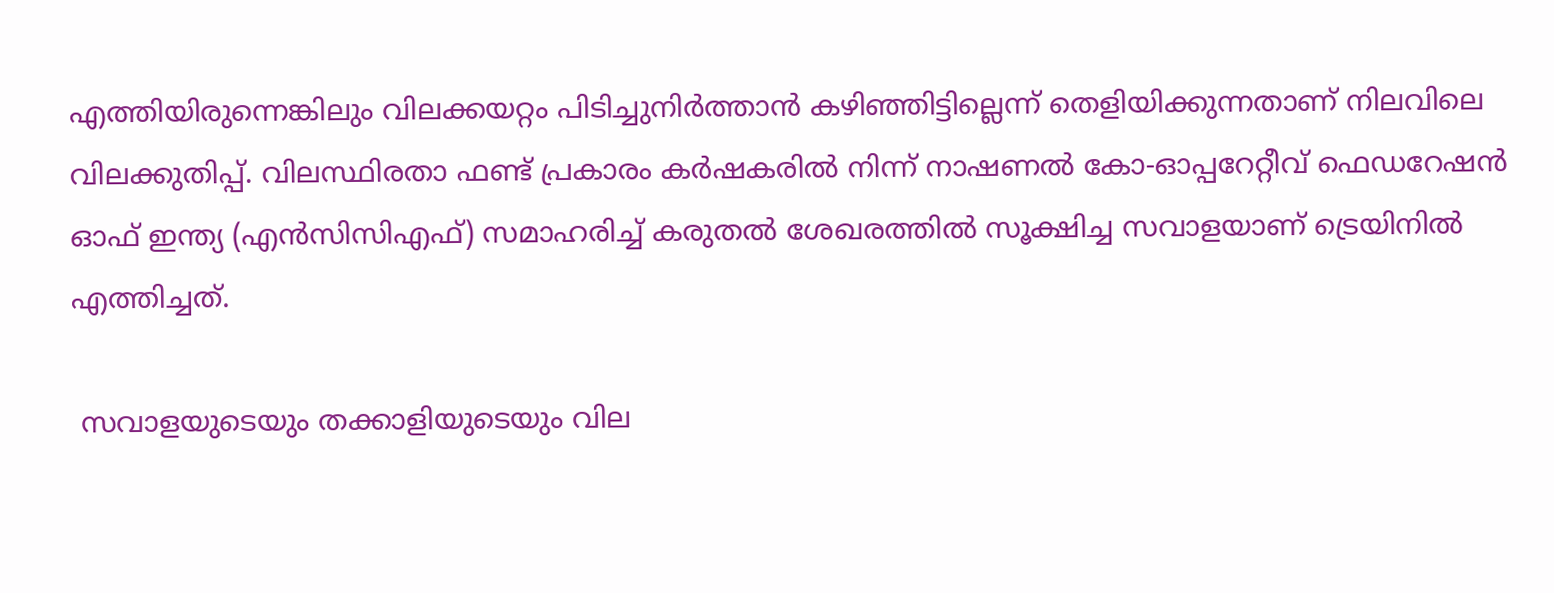എത്തിയിരുന്നെങ്കിലും വിലക്കയറ്റം പിടിച്ചുനിർത്താൻ കഴിഞ്ഞിട്ടില്ലെന്ന് തെളിയിക്കുന്നതാണ് നിലവിലെ വിലക്കുതിപ്പ്. വിലസ്ഥിരതാ ഫണ്ട് പ്രകാരം കർഷകരിൽ‌ നിന്ന് നാഷണൽ കോ-ഓപ്പറേറ്റീവ് ഫെഡറേഷൻ ഓഫ് ഇന്ത്യ (എൻസിസിഎഫ്) സമാഹരിച്ച് കരുതൽ ശേഖരത്തിൽ സൂക്ഷിച്ച സവാളയാണ് ട്രെയിനിൽ‌ എത്തിച്ചത്.

 സവാളയുടെയും തക്കാളിയുടെയും വില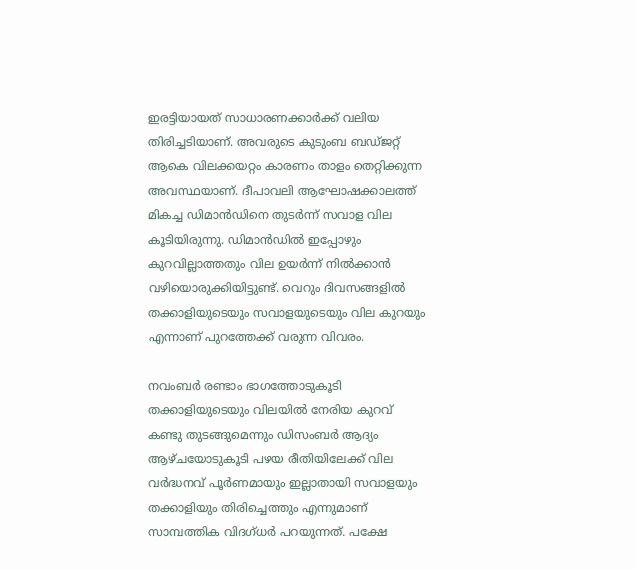ഇരട്ടിയായത് സാധാരണക്കാർക്ക് വലിയ തിരിച്ചടിയാണ്. അവരുടെ കുടുംബ ബഡ്ജറ്റ് ആകെ വിലക്കയറ്റം കാരണം താളം തെറ്റിക്കുന്ന അവസ്ഥയാണ്. ദീപാവലി ആഘോഷക്കാലത്ത് മികച്ച ഡിമാൻഡിനെ തുടർന്ന് സവാള വില കൂടിയിരുന്നു. ഡിമാൻഡിൽ ഇപ്പോഴും കുറവില്ലാത്തതും വില ഉയർന്ന് നിൽക്കാൻ വഴിയൊരുക്കിയിട്ടുണ്ട്. വെറും ദിവസങ്ങളിൽ തക്കാളിയുടെയും സവാളയുടെയും വില കുറയും എന്നാണ് പുറത്തേക്ക് വരുന്ന വിവരം.

നവംബർ രണ്ടാം ഭാഗത്തോടുകൂടി തക്കാളിയുടെയും വിലയിൽ നേരിയ കുറവ് കണ്ടു തുടങ്ങുമെന്നും ഡിസംബർ ആദ്യം ആഴ്ചയോടുകൂടി പഴയ രീതിയിലേക്ക് വില വർദ്ധനവ് പൂർണമായും ഇല്ലാതായി സവാളയും തക്കാളിയും തിരിച്ചെത്തും എന്നുമാണ് സാമ്പത്തിക വിദഗ്ധർ പറയുന്നത്. പക്ഷേ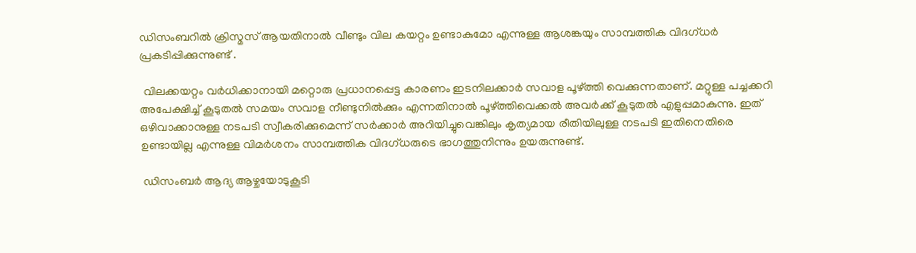ഡിസംബറിൽ ക്രിസ്മസ് ആയതിനാൽ വീണ്ടും വില കയറ്റം ഉണ്ടാകുമോ എന്നുള്ള ആശങ്കയും സാമ്പത്തിക വിദഗ്ധർ പ്രകടിപ്പിക്കുന്നുണ്ട് .

 വിലക്കയറ്റം വർധിക്കാനായി മറ്റൊരു പ്രധാനപ്പെട്ട കാരണം ഇടനിലക്കാർ സവാള പൂഴ്ത്തി വെക്കുന്നതാണ്. മറ്റുള്ള പച്ചക്കറി അപേക്ഷിച്ച് കൂടുതൽ സമയം സവാള നീണ്ടുനിൽക്കും എന്നതിനാൽ പൂഴ്ത്തിവെക്കൽ അവർക്ക് കൂടുതൽ എളുപ്പമാകുന്നു. ഇത് ഒഴിവാക്കാനുള്ള നടപടി സ്വീകരിക്കുമെന്ന് സർക്കാർ അറിയിച്ചുവെങ്കിലും കൃത്യമായ രീതിയിലുള്ള നടപടി ഇതിനെതിരെ ഉണ്ടായില്ല എന്നുള്ള വിമർശനം സാമ്പത്തിക വിദഗ്ധരുടെ ഭാഗത്തുനിന്നും ഉയരുന്നുണ്ട്.

 ഡിസംബർ ആദ്യ ആഴ്ചയോടുകൂടി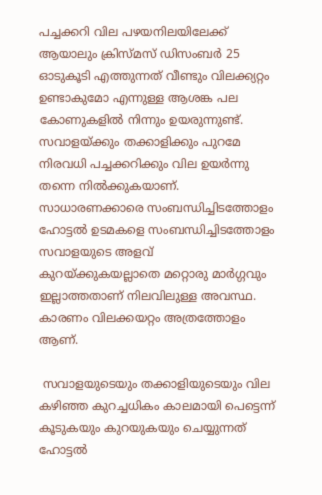പച്ചക്കറി വില പഴയനിലയിലേക്ക് ആയാലും ക്രിസ്മസ് ഡിസംബർ 25 ഓടുകൂടി എത്തുന്നത് വീണ്ടും വിലക്ക്യറ്റം ഉണ്ടാകുമോ എന്നുള്ള ആശങ്ക പല കോണുകളിൽ നിന്നും ഉയരുന്നുണ്ട്. സവാളയ്ക്കും തക്കാളിക്കും പുറമേ നിരവധി പച്ചക്കറിക്കും വില ഉയർന്നു തന്നെ നിൽക്കുകയാണ്. സാധാരണക്കാരെ സംബന്ധിച്ചിടത്തോളം ഹോട്ടൽ ഉടമകളെ സംബന്ധിച്ചിടത്തോളം സവാളയുടെ അളവ് കുറയ്ക്കുകയല്ലാതെ മറ്റൊരു മാർഗ്ഗവും ഇല്ലാത്തതാണ് നിലവിലുള്ള അവസ്ഥ. കാരണം വിലക്കയറ്റം അത്രത്തോളം ആണ്.

 സവാളയുടെയും തക്കാളിയുടെയും വില കഴിഞ്ഞ കുറച്ചധികം കാലമായി പെട്ടെന്ന് കൂടുകയും കുറയുകയും ചെയ്യുന്നത് ഹോട്ടൽ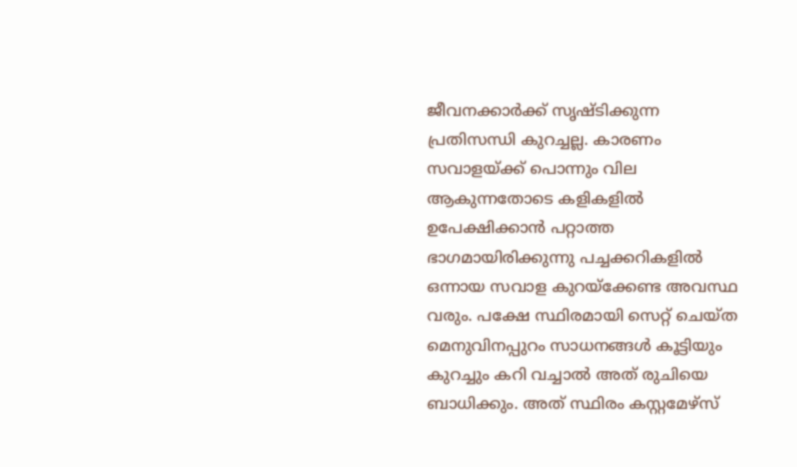ജീവനക്കാർക്ക് സൃഷ്ടിക്കുന്ന പ്രതിസന്ധി കുറച്ചല്ല. കാരണം സവാളയ്ക്ക് പൊന്നും വില ആകുന്നതോടെ കളികളിൽ ഉപേക്ഷിക്കാൻ പറ്റാത്ത ഭാഗമായിരിക്കുന്നു പച്ചക്കറികളിൽ ഒന്നായ സവാള കുറയ്ക്കേണ്ട അവസ്ഥ വരും. പക്ഷേ സ്ഥിരമായി സെറ്റ് ചെയ്ത മെനുവിനപ്പുറം സാധനങ്ങൾ കൂട്ടിയും കുറച്ചും കറി വച്ചാൽ അത് രുചിയെ ബാധിക്കും. അത് സ്ഥിരം കസ്റ്റമേഴ്സ്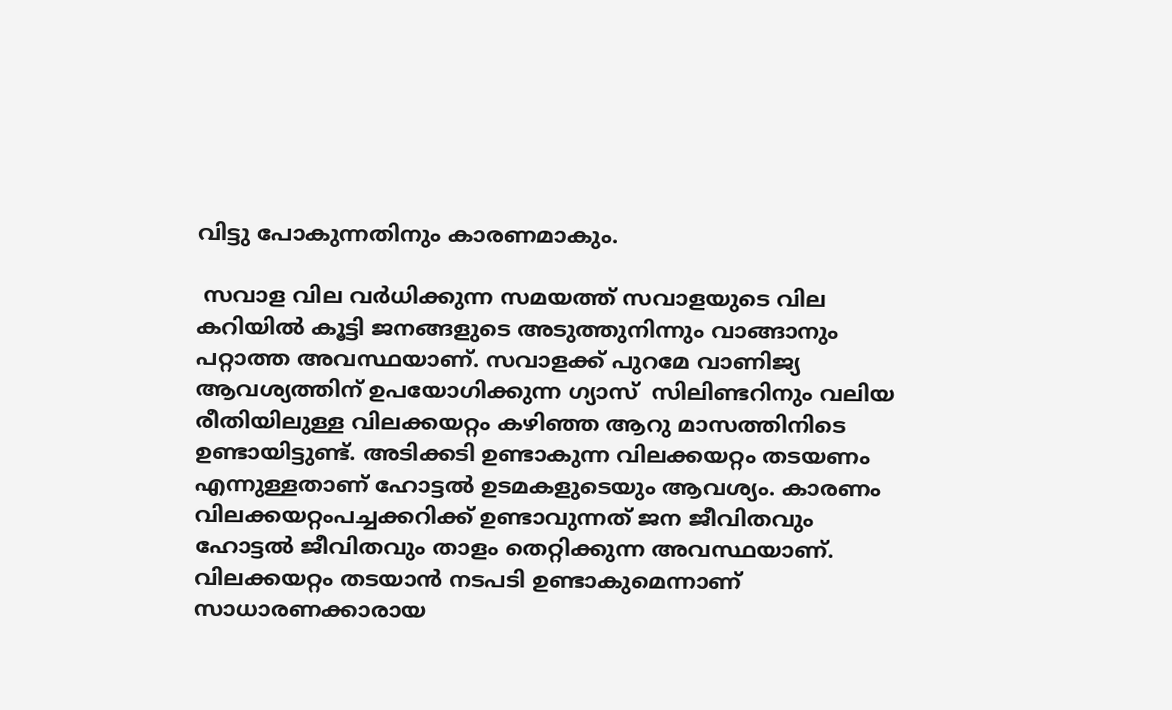വിട്ടു പോകുന്നതിനും കാരണമാകും.

 സവാള വില വർധിക്കുന്ന സമയത്ത് സവാളയുടെ വില കറിയിൽ കൂട്ടി ജനങ്ങളുടെ അടുത്തുനിന്നും വാങ്ങാനും പറ്റാത്ത അവസ്ഥയാണ്. സവാളക്ക് പുറമേ വാണിജ്യ ആവശ്യത്തിന് ഉപയോഗിക്കുന്ന ഗ്യാസ്  സിലിണ്ടറിനും വലിയ രീതിയിലുള്ള വിലക്കയറ്റം കഴിഞ്ഞ ആറു മാസത്തിനിടെ ഉണ്ടായിട്ടുണ്ട്. അടിക്കടി ഉണ്ടാകുന്ന വിലക്കയറ്റം തടയണം എന്നുള്ളതാണ് ഹോട്ടൽ ഉടമകളുടെയും ആവശ്യം. കാരണം വിലക്കയറ്റംപച്ചക്കറിക്ക് ഉണ്ടാവുന്നത് ജന ജീവിതവും ഹോട്ടൽ ജീവിതവും താളം തെറ്റിക്കുന്ന അവസ്ഥയാണ്. വിലക്കയറ്റം തടയാൻ നടപടി ഉണ്ടാകുമെന്നാണ് സാധാരണക്കാരായ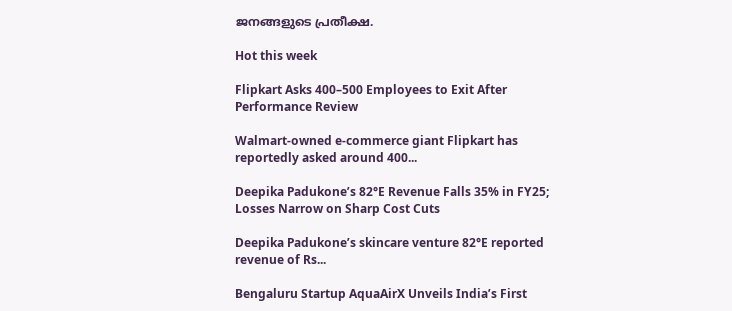ജനങ്ങളുടെ പ്രതീക്ഷ.

Hot this week

Flipkart Asks 400–500 Employees to Exit After Performance Review

Walmart-owned e-commerce giant Flipkart has reportedly asked around 400...

Deepika Padukone’s 82°E Revenue Falls 35% in FY25; Losses Narrow on Sharp Cost Cuts

Deepika Padukone’s skincare venture 82°E reported revenue of Rs...

Bengaluru Startup AquaAirX Unveils India’s First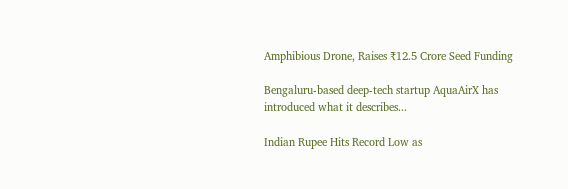Amphibious Drone, Raises ₹12.5 Crore Seed Funding

Bengaluru-based deep-tech startup AquaAirX has introduced what it describes...

Indian Rupee Hits Record Low as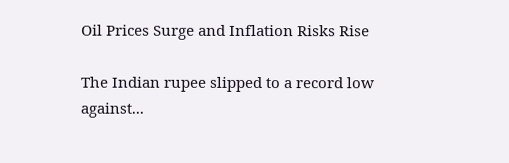Oil Prices Surge and Inflation Risks Rise

The Indian rupee slipped to a record low against...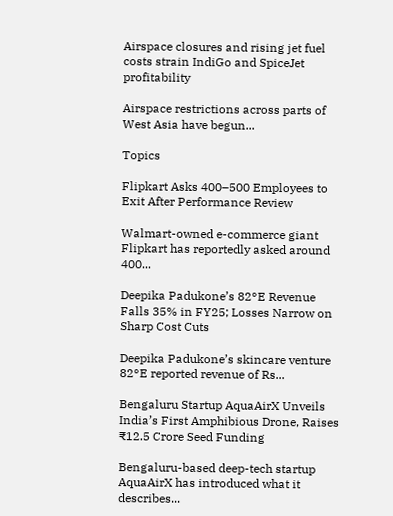Airspace closures and rising jet fuel costs strain IndiGo and SpiceJet profitability

Airspace restrictions across parts of West Asia have begun...

Topics

Flipkart Asks 400–500 Employees to Exit After Performance Review

Walmart-owned e-commerce giant Flipkart has reportedly asked around 400...

Deepika Padukone’s 82°E Revenue Falls 35% in FY25; Losses Narrow on Sharp Cost Cuts

Deepika Padukone’s skincare venture 82°E reported revenue of Rs...

Bengaluru Startup AquaAirX Unveils India’s First Amphibious Drone, Raises ₹12.5 Crore Seed Funding

Bengaluru-based deep-tech startup AquaAirX has introduced what it describes...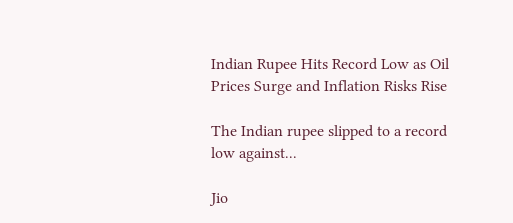Indian Rupee Hits Record Low as Oil Prices Surge and Inflation Risks Rise

The Indian rupee slipped to a record low against...

Jio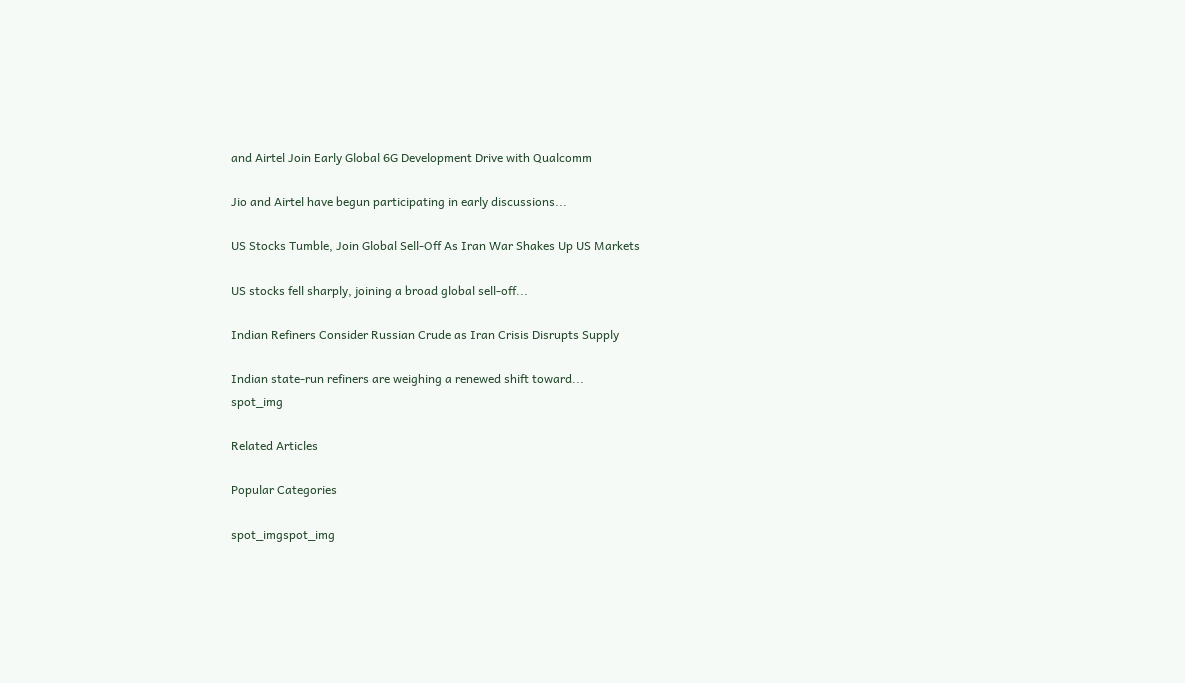and Airtel Join Early Global 6G Development Drive with Qualcomm

Jio and Airtel have begun participating in early discussions...

US Stocks Tumble, Join Global Sell-Off As Iran War Shakes Up US Markets

US stocks fell sharply, joining a broad global sell-off...

Indian Refiners Consider Russian Crude as Iran Crisis Disrupts Supply

Indian state-run refiners are weighing a renewed shift toward...
spot_img

Related Articles

Popular Categories

spot_imgspot_img